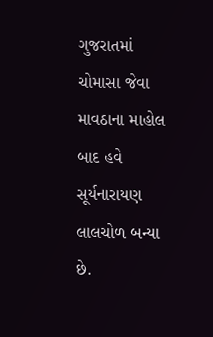ગુજરાતમાં ચોમાસા જેવા માવઠાના માહોલ બાદ હવે સૂર્યનારાયણ લાલચોળ બન્યા છે.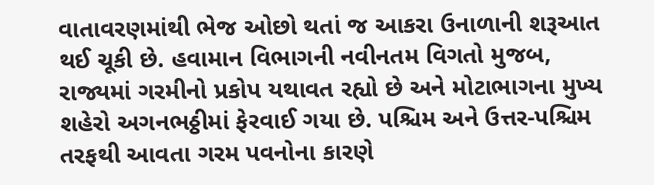વાતાવરણમાંથી ભેજ ઓછો થતાં જ આકરા ઉનાળાની શરૂઆત થઈ ચૂકી છે. હવામાન વિભાગની નવીનતમ વિગતો મુજબ, રાજ્યમાં ગરમીનો પ્રકોપ યથાવત રહ્યો છે અને મોટાભાગના મુખ્ય શહેરો અગનભઠ્ઠીમાં ફેરવાઈ ગયા છે. પશ્ચિમ અને ઉત્તર-પશ્ચિમ તરફથી આવતા ગરમ પવનોના કારણે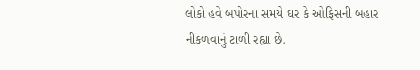લોકો હવે બપોરના સમયે ઘર કે ઓફિસની બહાર નીકળવાનું ટાળી રહ્યા છે.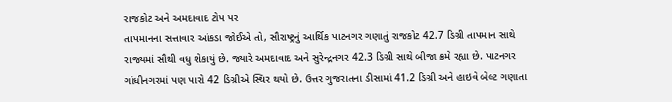રાજકોટ અને અમદાવાદ ટોપ પર
તાપમાનના સત્તાવાર આંકડા જોઈએ તો, સૌરાષ્ટ્રનું આર્થિક પાટનગર ગણાતું રાજકોટ 42.7 ડિગ્રી તાપમાન સાથે રાજ્યમાં સૌથી વધુ શેકાયું છે. જ્યારે અમદાવાદ અને સુરેન્દ્રનગર 42.3 ડિગ્રી સાથે બીજા ક્રમે રહ્યા છે. પાટનગર ગાંધીનગરમાં પણ પારો 42 ડિગ્રીએ સ્થિર થયો છે. ઉત્તર ગુજરાતના ડીસામાં 41.2 ડિગ્રી અને હાઇવે બેલ્ટ ગણાતા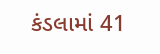કંડલામાં 41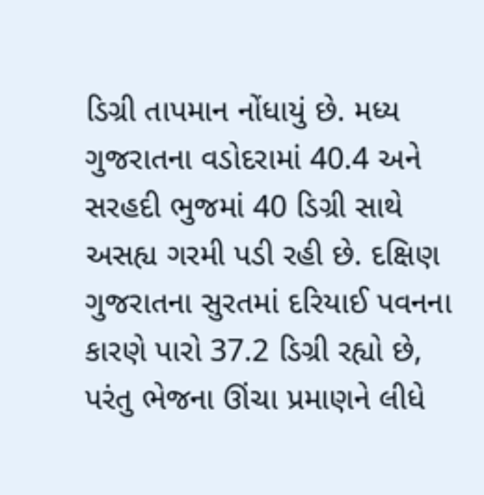ડિગ્રી તાપમાન નોંધાયું છે. મધ્ય ગુજરાતના વડોદરામાં 40.4 અને સરહદી ભુજમાં 40 ડિગ્રી સાથે અસહ્ય ગરમી પડી રહી છે. દક્ષિણ ગુજરાતના સુરતમાં દરિયાઈ પવનના કારણે પારો 37.2 ડિગ્રી રહ્યો છે, પરંતુ ભેજના ઊંચા પ્રમાણને લીધે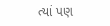ત્યાં પણ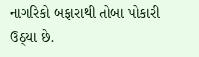નાગરિકો બફારાથી તોબા પોકારી ઉઠ્યા છે.